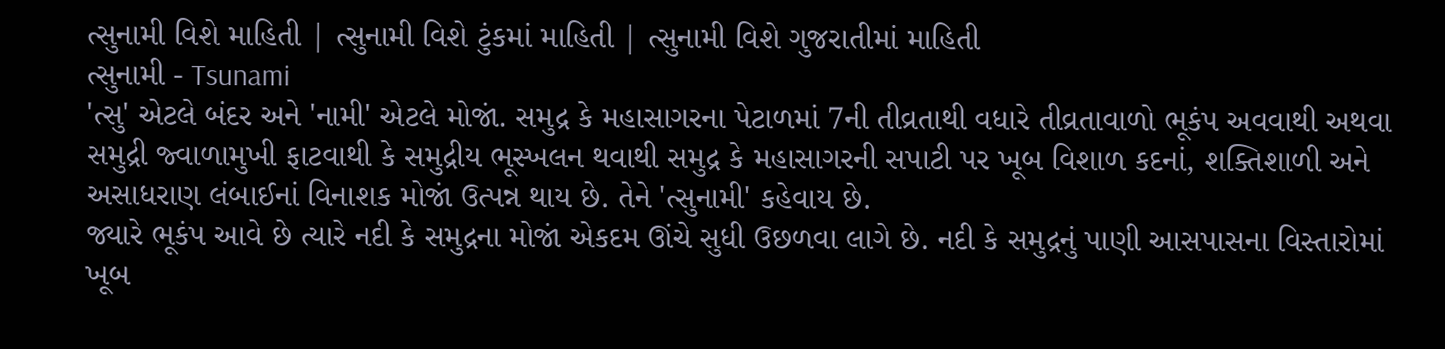ત્સુનામી વિશે માહિતી | ત્સુનામી વિશે ટુંકમાં માહિતી | ત્સુનામી વિશે ગુજરાતીમાં માહિતી
ત્સુનામી - Tsunami
'ત્સુ' એટલે બંદર અને 'નામી' એટલે મોજાં. સમુદ્ર કે મહાસાગરના પેટાળમાં 7ની તીવ્રતાથી વધારે તીવ્રતાવાળો ભૂકંપ અવવાથી અથવા સમુદ્રી જ્વાળામુખી ફાટવાથી કે સમુદ્રીય ભૂસ્ખલન થવાથી સમુદ્ર કે મહાસાગરની સપાટી પર ખૂબ વિશાળ કદનાં, શક્તિશાળી અને અસાધરાણ લંબાઈનાં વિનાશક મોજાં ઉત્પન્ન થાય છે. તેને 'ત્સુનામી' કહેવાય છે.
જ્યારે ભૂકંપ આવે છે ત્યારે નદી કે સમુદ્રના મોજાં એકદમ ઊંચે સુધી ઉછળવા લાગે છે. નદી કે સમુદ્રનું પાણી આસપાસના વિસ્તારોમાં ખૂબ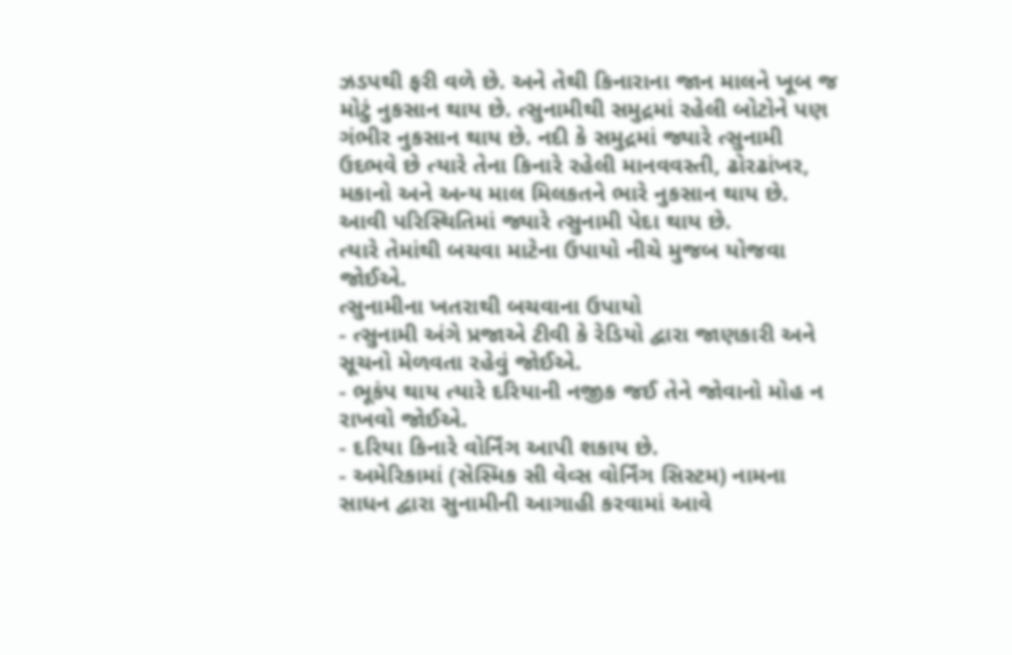ઝડપથી ફરી વળે છે. અને તેથી કિનારાના જાન માલને ખૂબ જ મોટું નુકસાન થાય છે. ત્સુનામીથી સમુદ્રમાં રહેલી બોટોને પણ ગંભીર નુકસાન થાય છે. નદી કે સમુદ્રમાં જ્યારે ત્સુનામી ઉદભવે છે ત્યારે તેના કિનારે રહેલી માનવવસ્તી, ઢોરઢાંખર, મકાનો અને અન્ય માલ મિલકતને ભારે નુકસાન થાય છે. આવી પરિસ્થિતિમાં જ્યારે ત્સુનામી પેદા થાય છે.
ત્યારે તેમાંથી બચવા માટેના ઉપાયો નીચે મુજબ યોજવા જોઈએ.
ત્સુનામીના ખતરાથી બચવાના ઉપાયો
- ત્સુનામી અંગે પ્રજાએ ટીવી કે રેડિયો દ્વારા જાણકારી અને સૂચનો મેળવતા રહેવું જોઈએ.
- ભૂકંપ થાય ત્યારે દરિયાની નજીક જઈ તેને જોવાનો મોહ ન રાખવો જોઈએ.
- દરિયા કિનારે વોર્નિંગ આપી શકાય છે.
- અમેરિકામાં (સેસ્મિક સી વેવ્સ વોર્નિંગ સિસ્ટમ) નામના સાધન દ્વારા સુનામીની આગાહી કરવામાં આવે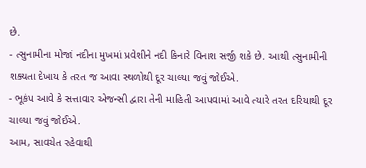છે.
- ત્સુનામીના મોજાં નદીના મુખમાં પ્રવેશીને નદી કિનારે વિનાશ સર્જી શકે છે. આથી ત્સુનામીની શક્યતા દેખાય કે તરત જ આવા સ્થળોથી દૂર ચાલ્યા જવું જોઈએ.
- ભૂકંપ આવે કે સત્તાવાર એજન્સી દ્વારા તેની માહિતી આપવામાં આવે ત્યારે તરત દરિયાથી દૂર ચાલ્યા જવું જોઈએ.
આમ, સાવચેત રહેવાથી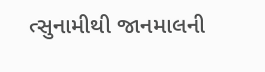ત્સુનામીથી જાનમાલની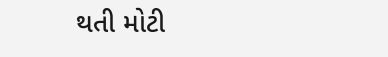થતી મોટી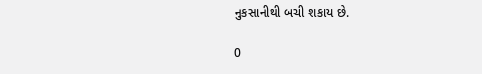નુકસાનીથી બચી શકાય છે.

0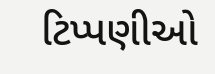ટિપ્પણીઓ